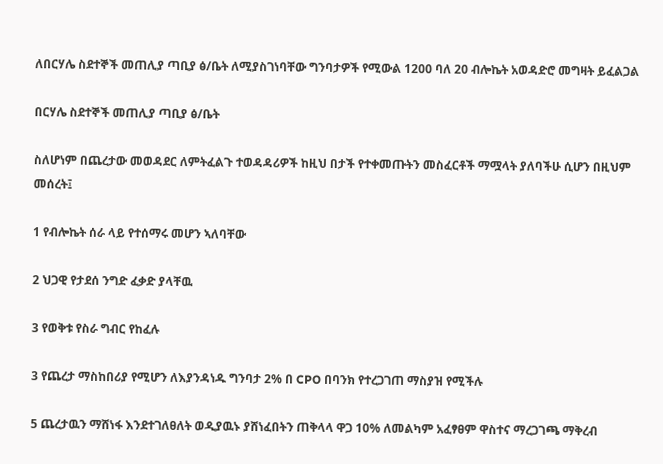ለበርሃሌ ስደተኞች መጠሊያ ጣቢያ ፅ/ቤት ለሚያስገነባቸው ግንባታዎች የሚውል 1200 ባለ 20 ብሎኬት አወዳድሮ መግዛት ይፈልጋል

በርሃሌ ስደተኞች መጠሊያ ጣቢያ ፅ/ቤት

ስለሆነም በጨረታው መወዳደር ለምትፈልጉ ተወዳዳሪዎች ከዚህ በታች የተቀመጡትን መስፈርቶች ማሟላት ያለባችሁ ሲሆን በዚህም መሰረት፤

1 የብሎኬት ሰራ ላይ የተሰማሩ መሆን ኣለባቸው

2 ህጋዊ የታደሰ ንግድ ፈቃድ ያላቸዉ

3 የወቅቱ የስራ ግብር የከፈሉ

3 የጨረታ ማስከበሪያ የሚሆን ለእያንዳነዱ ግንባታ 2% በ CPO በባንክ የተረጋገጠ ማስያዝ የሚችሉ

5 ጨረታዉን ማሸነፋ እንደተገለፀለት ወዲያዉኑ ያሸነፈበትን ጠቅላላ ዋጋ 10% ለመልካም አፈፃፀም ዋስተና ማረጋገጫ ማቅረብ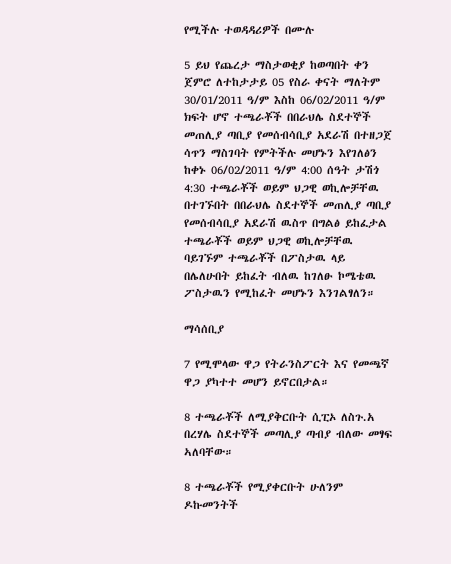የሚችሉ ተወዳዳሪዎች በሙሉ

5 ይህ የጨረታ ማስታወቂያ ከወጣበት ቀን ጀምሮ ለተከታታይ 05 የስራ ቀናት ማለትም 30/01/2011 ዓ/ም እስከ 06/02/2011 ዓ/ም ክፍት ሆኖ ተጫራቾች በበራህሌ ስደተኞች መጠሊያ ጣቢያ የመሰብሳቢያ አደራሽ በተዘጋጀ ሳጥን ማስገባት የምትችሉ መሆኑን እየገለፅን ከቀኑ 06/02/2011 ዓ/ም 4:00 ሰዓት ታሽጎ 4:30 ተጫራቾች ወይም ህጋዊ ወኪሎቻቸዉ በተገኙበት በበራህሌ ስደተኞች መጠሊያ ጣቢያ የመሰብሳቢያ አደራሽ ዉስጥ በግልፅ ይከፈታል ተጫራቾች ወይም ህጋዊ ወኪሎቻቸዉ ባይገኙም ተጫራቾች በፖስታዉ ላይ በሌለሁበት ይከፈት ብለዉ ከገለፁ ኮሜቴዉ ፖስታዉን የሚከፈት መሆኑን እንገልፃለን።

ማሳሰቢያ

7 የሚሞላው ዋጋ የትራንስፖርት እና የመጫኛ ዋጋ ያካተተ መሆን ይኖርበታል።

8 ተጫራቾች ለሚያቅርቡት ሲፒኦ ለስጉ.አ በረሃሌ ስደተኞች መጣሊያ ጣብያ ብለው መፃፍ ኣለባቸው።

8 ተጫራቾች የሚያቀርቡት ሁለንም ዶኩመንትች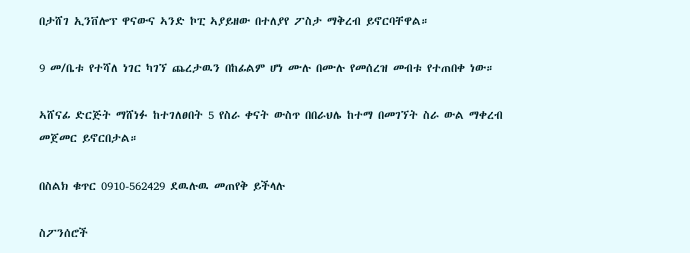በታሸገ ኢንቨሎፕ ዋናውና ኣንድ ኮፒ ኣያይዘው በተለያየ ፖስታ ማቅረብ ይኖርባቸዋል።

9 መ/ቤቱ የተሻለ ነገር ካገኘ ጨረታዉን በከፊልም ሆነ ሙሉ በሙሉ የመሰረዝ መብቱ የተጠበቀ ነው።

ኣሸናፊ ድርጅት ማሸነፉ ከተገለፀበት 5 የስራ ቀናት ውስጥ በበራህሌ ከተማ በመገኘት ስራ ውል ማቀረብ መጀመር ይኖርበታል።

በስልክ ቁጥር 0910-562429 ደዉሉዉ መጠየቅ ይችላሉ

ስፖንሰሮች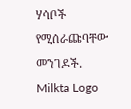ሃሳቦች የሚሰራጩባቸው መንገዶች.
Milkta Logo